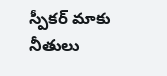స్పీకర్ మాకు నీతులు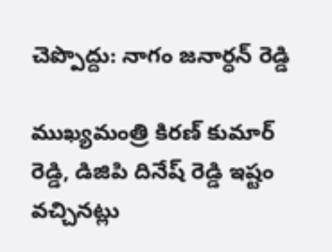చెప్పొద్దు: నాగం జనార్ధన్ రెడ్డి

ముఖ్యమంత్రి కిరణ్ కుమార్ రెడ్డి, డిజిపి దినేష్ రెడ్డి ఇష్టం వచ్చినట్లు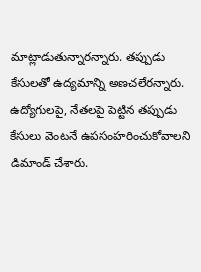మాట్లాడుతున్నారన్నారు. తప్పుడు కేసులతో ఉద్యమాన్ని అణచలేరన్నారు. ఉద్యోగులపై, నేతలపై పెట్టిన తప్పుడు కేసులు వెంటనే ఉపసంహరించుకోవాలని డిమాండ్ చేశారు.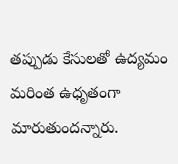తప్పుడు కేసులతో ఉద్యమం మరింత ఉధృతంగా మారుతుందన్నారు.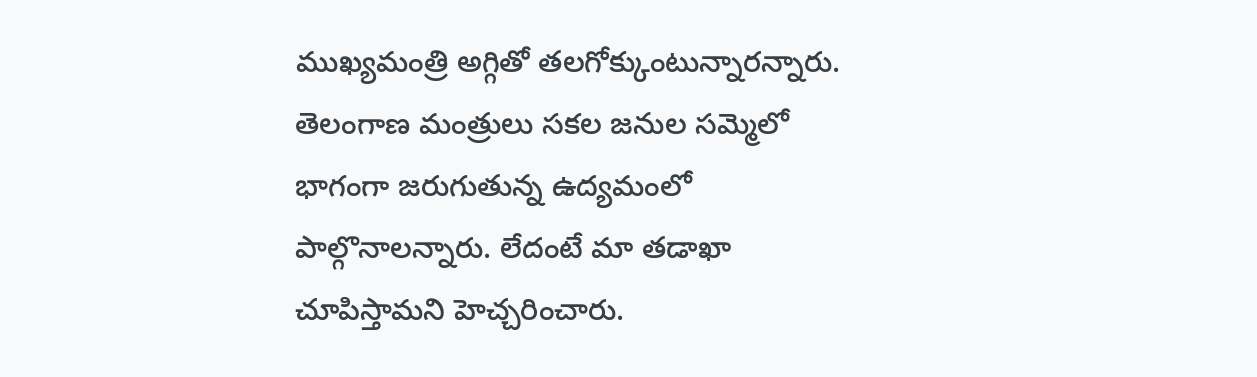ముఖ్యమంత్రి అగ్గితో తలగోక్కుంటున్నారన్నారు. తెలంగాణ మంత్రులు సకల జనుల సమ్మెలో భాగంగా జరుగుతున్న ఉద్యమంలో పాల్గొనాలన్నారు. లేదంటే మా తడాఖా చూపిస్తామని హెచ్చరించారు.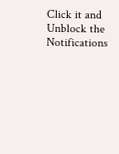Click it and Unblock the Notifications